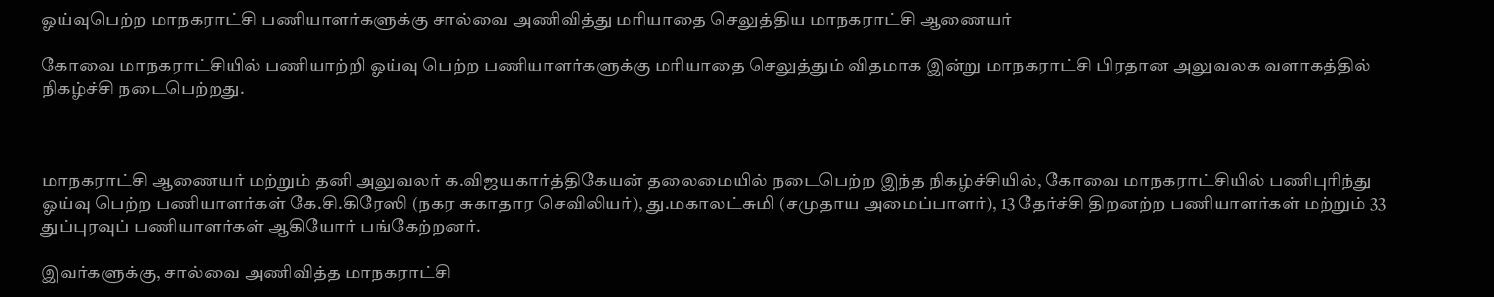ஓய்வுபெற்ற மாநகராட்சி பணியாளர்களுக்கு சால்வை அணிவித்து மரியாதை செலுத்திய மாநகராட்சி ஆணையர்

கோவை மாநகராட்சியில் பணியாற்றி ஓய்வு பெற்ற பணியாளர்களுக்கு மரியாதை செலுத்தும் விதமாக இன்று மாநகராட்சி பிரதான அலுவலக வளாகத்தில் நிகழ்ச்சி நடைபெற்றது.



மாநகராட்சி ஆணையர் மற்றும் தனி அலுவலர் க.விஜயகார்த்திகேயன் தலைமையில் நடைபெற்ற இந்த நிகழ்ச்சியில், கோவை மாநகராட்சியில் பணிபுரிந்து ஓய்வு பெற்ற பணியாளர்கள் கே.சி.கிரேஸி (நகர சுகாதார செவிலியர்), து.மகாலட்சுமி (சமுதாய அமைப்பாளர்), 13 தேர்ச்சி திறனற்ற பணியாளர்கள் மற்றும் 33 துப்புரவுப் பணியாளர்கள் ஆகியோர் பங்கேற்றனர்.

இவர்களுக்கு, சால்வை அணிவித்த மாநகராட்சி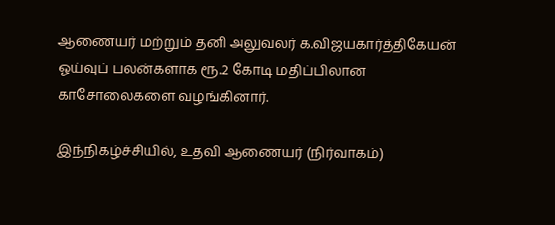ஆணையர் மற்றும் தனி அலுவலர் க.விஜயகார்த்திகேயன் ஓய்வுப் பலன்களாக ரூ.2 கோடி மதிப்பிலான காசோலைகளை வழங்கினார்.

இந்நிகழ்ச்சியில், உதவி ஆணையர் (நிர்வாகம்)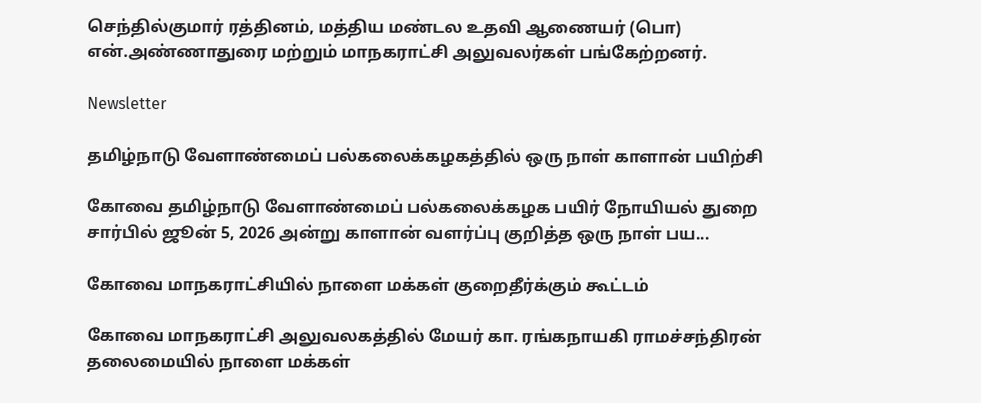செந்தில்குமார் ரத்தினம், மத்திய மண்டல உதவி ஆணையர் (பொ) என்.அண்ணாதுரை மற்றும் மாநகராட்சி அலுவலர்கள் பங்கேற்றனர்.

Newsletter

தமிழ்நாடு வேளாண்மைப் பல்கலைக்கழகத்தில் ஒரு நாள் காளான் பயிற்சி

கோவை தமிழ்நாடு வேளாண்மைப் பல்கலைக்கழக பயிர் நோயியல் துறை சார்பில் ஜூன் 5, 2026 அன்று காளான் வளர்ப்பு குறித்த ஒரு நாள் பய...

கோவை மாநகராட்சியில் நாளை மக்கள் குறைதீர்க்கும் கூட்டம்

கோவை மாநகராட்சி அலுவலகத்தில் மேயர் கா. ரங்கநாயகி ராமச்சந்திரன் தலைமையில் நாளை மக்கள்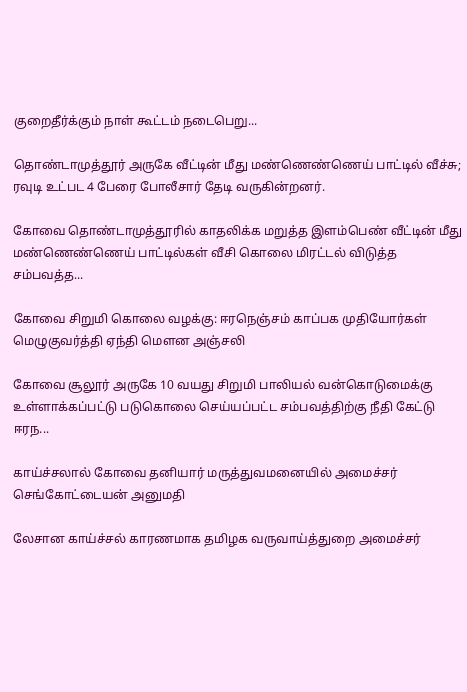குறைதீர்க்கும் நாள் கூட்டம் நடைபெறு...

தொண்டாமுத்தூர் அருகே வீட்டின் மீது மண்ணெண்ணெய் பாட்டில் வீச்சு; ரவுடி உட்பட 4 பேரை போலீசார் தேடி வருகின்றனர்.

கோவை தொண்டாமுத்தூரில் காதலிக்க மறுத்த இளம்பெண் வீட்டின் மீது மண்ணெண்ணெய் பாட்டில்கள் வீசி கொலை மிரட்டல் விடுத்த சம்பவத்த...

கோவை சிறுமி கொலை வழக்கு: ஈரநெஞ்சம் காப்பக முதியோர்கள் மெழுகுவர்த்தி ஏந்தி மௌன அஞ்சலி

கோவை சூலூர் அருகே 10 வயது சிறுமி பாலியல் வன்கொடுமைக்கு உள்ளாக்கப்பட்டு படுகொலை செய்யப்பட்ட சம்பவத்திற்கு நீதி கேட்டு ஈரந...

காய்ச்சலால் கோவை தனியார் மருத்துவமனையில் அமைச்சர் செங்கோட்டையன் அனுமதி

லேசான காய்ச்சல் காரணமாக தமிழக வருவாய்த்துறை அமைச்சர்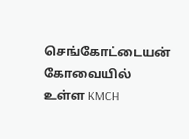செங்கோட்டையன் கோவையில் உள்ள KMCH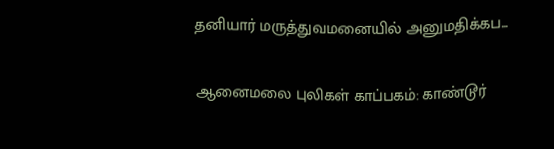தனியார் மருத்துவமனையில் அனுமதிக்கப...

ஆனைமலை புலிகள் காப்பகம்: காண்டூர்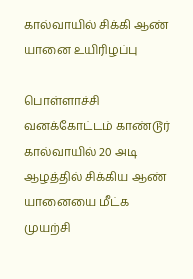கால்வாயில் சிக்கி ஆண் யானை உயிரிழப்பு

பொள்ளாச்சி வனக்கோட்டம் காண்டூர் கால்வாயில் 20 அடி ஆழத்தில் சிக்கிய ஆண் யானையை மீட்க முயற்சி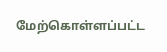மேற்கொள்ளப்பட்ட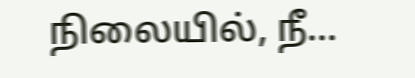நிலையில், நீ...